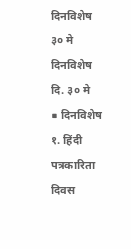दिनविशेष ३० मे
दिनविशेष
दि. ३० मे
■ दिनविशेष
१. हिंदी पत्रकारिता दिवस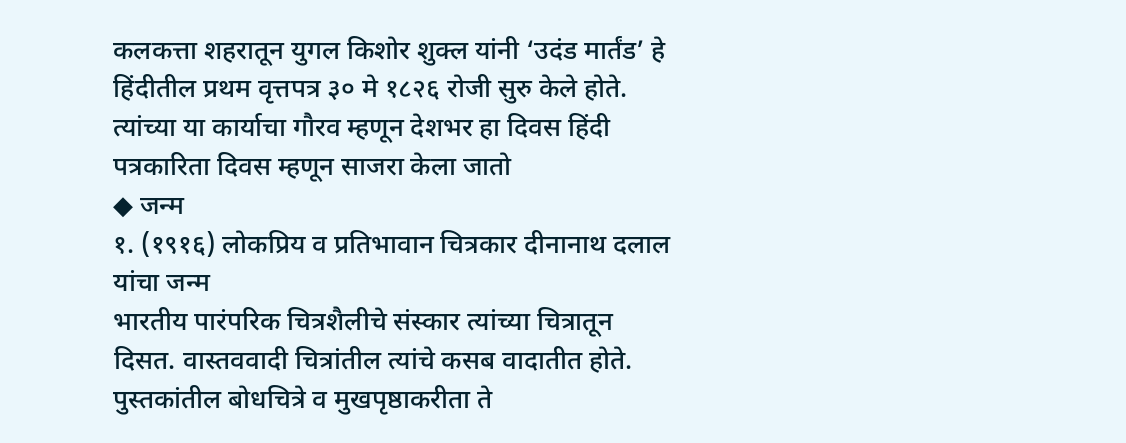कलकत्ता शहरातून युगल किशोर शुक्ल यांनी ‘उदंड मार्तंड’ हे हिंदीतील प्रथम वृत्तपत्र ३० मे १८२६ रोजी सुरु केले होते. त्यांच्या या कार्याचा गौरव म्हणून देशभर हा दिवस हिंदी पत्रकारिता दिवस म्हणून साजरा केला जातो
◆ जन्म
१. (१९१६) लोकप्रिय व प्रतिभावान चित्रकार दीनानाथ दलाल यांचा जन्म
भारतीय पारंपरिक चित्रशैलीचे संस्कार त्यांच्या चित्रातून दिसत. वास्तववादी चित्रांतील त्यांचे कसब वादातीत होते. पुस्तकांतील बोधचित्रे व मुखपृष्ठाकरीता ते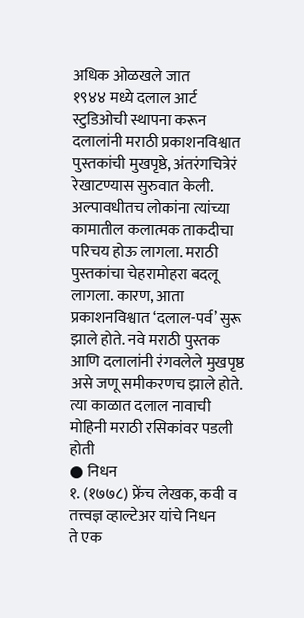अधिक ओळखले जात
१९४४ मध्ये दलाल आर्ट स्टुडिओची स्थापना करून दलालांनी मराठी प्रकाशनविश्वात पुस्तकांची मुखपृष्ठे, अंतरंगचित्रेरं रेखाटण्यास सुरुवात केली. अल्पावधीतच लोकांना त्यांच्या कामातील कलात्मक ताकदीचा परिचय होऊ लागला. मराठी पुस्तकांचा चेहरामोहरा बदलू लागला. कारण, आता प्रकाशनविश्वात ‘दलाल-पर्व’ सुरू झाले होते. नवे मराठी पुस्तक आणि दलालांनी रंगवलेले मुखपृष्ठ असे जणू समीकरणच झाले होते. त्या काळात दलाल नावाची मोहिनी मराठी रसिकांवर पडली होती
● निधन
१. (१७७८) फ्रेंच लेखक, कवी व तत्त्वज्ञ व्हाल्टेअर यांचे निधन
ते एक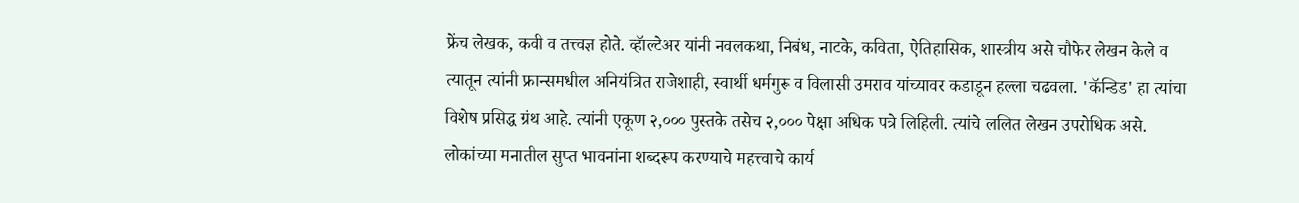फ्रेंच लेखक, कवी व तत्त्वज्ञ होते. व्हॅाल्टेअर यांनी नवलकथा, निबंध, नाटके, कविता, ऐतिहासिक, शास्त्रीय असे चौफेर लेखन केले व त्यातून त्यांनी फ्रान्समधील अनियंत्रित राजेशाही, स्वार्थी धर्मगुरू व विलासी उमराव यांच्यावर कडाडून हल्ला चढवला. 'कॅन्डिड' हा त्यांचा विशेष प्रसिद्ध ग्रंथ आहे. त्यांनी एकूण २,००० पुस्तके तसेच २,००० पेक्षा अधिक पत्रे लिहिली. त्यांचे ललित लेखन उपरोधिक असे. लोकांच्या मनातील सुप्त भावनांना शब्दरूप करण्याचे महत्त्वाचे कार्य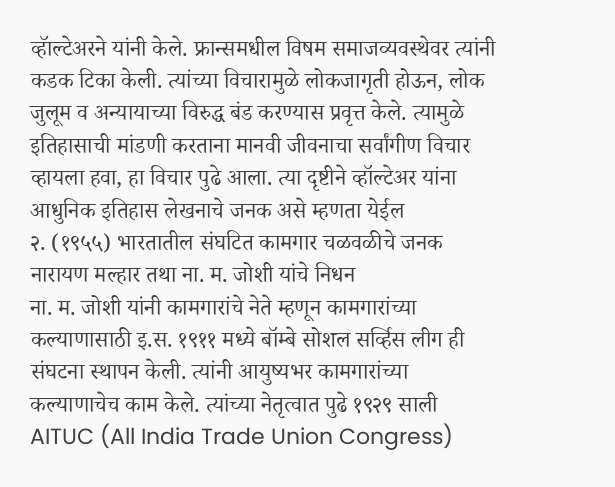व्हॅाल्टेअरने यांनी केले. फ्रान्समधील विषम समाजव्यवस्थेवर त्यांनी कडक टिका केली. त्यांच्या विचारामुळे लोकजागृती होऊन, लोक जुलूम व अन्यायाच्या विरुद्ध बंड करण्यास प्रवृत्त केले. त्यामुळे इतिहासाची मांडणी करताना मानवी जीवनाचा सर्वांगीण विचार व्हायला हवा, हा विचार पुढे आला. त्या दृष्टीने व्हॉल्टेअर यांना आधुनिक इतिहास लेखनाचे जनक असे म्हणता येईल
२. (१९५५) भारतातील संघटित कामगार चळवळीचे जनक नारायण मल्हार तथा ना. म. जोशी यांचे निधन
ना. म. जोशी यांनी कामगारांचे नेते म्हणून कामगारांच्या कल्याणासाठी इ.स. १९११ मध्ये बॉम्बे सोशल सर्व्हिस लीग ही संघटना स्थापन केली. त्यांनी आयुष्यभर कामगारांच्या कल्याणाचेच काम केले. त्यांच्या नेतृत्वात पुढे १९२९ साली AITUC (All India Trade Union Congress)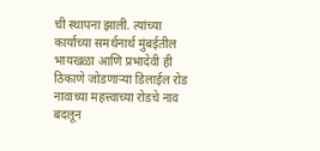ची स्थापना झाली. त्यांच्या कार्याच्या समर्थनार्थ मुंबईतील भायखळा आणि प्रभादेवी ही ठिकाणे जोडणाऱ्या डिलाईल रोड नावाच्या महत्त्वाच्या रोडचे नाव बदलून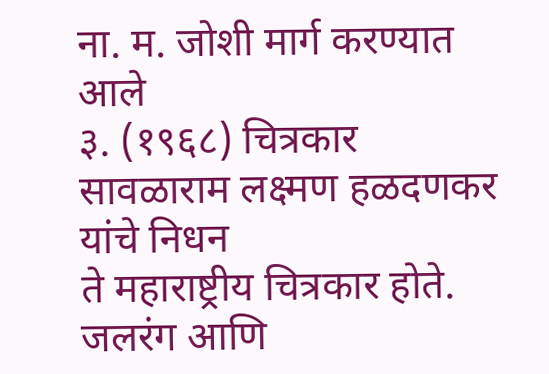ना. म. जोशी मार्ग करण्यात आले
३. (१९६८) चित्रकार सावळाराम लक्ष्मण हळदणकर यांचे निधन
ते महाराष्ट्रीय चित्रकार होते. जलरंग आणि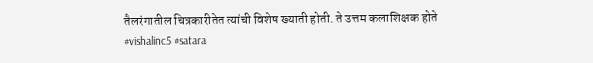तैलरंगातील चित्रकारीतेत त्यांची विशेष ख्याती होती. ते उत्तम कलाशिक्षक होते
#vishalinc5 #satara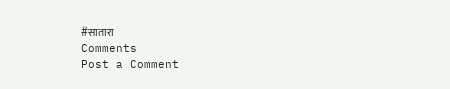#सातारा
Comments
Post a Comment